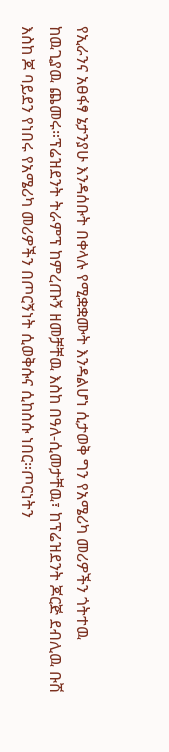የኢራንና አፀፋፃ ኔታንያሁ እንዳሰቡት በቀላሉ የሚቋቋሙት እንዳልሆነ ሲታወቅ ግን የአሜሪካ መሪዎችን ጎትተዉ ከዉጊያዉ ጨመሩ።ፕሬዝደንት ትራምፕ ከምረጡኝ ዘመቻቸዉ እስከ በዓለ-ሲመታቸዉ፣ ከፕሬዝደንት ጆርጅ ደብሊዉ ቡሽ እስከ ጆ ባይደን የነበሩ የአሜሪካ መሪዎችን በጦርኝነት ሲወቅሱና ሲከስሱ ነበር።ጦርነትን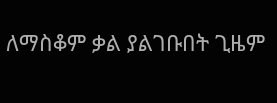ለማስቆም ቃል ያልገቡበት ጊዜም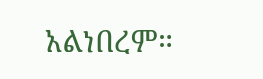አልነበረም።